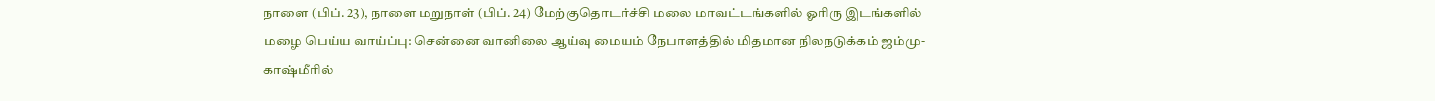நாளை (பிப். 23), நாளை மறுநாள் (பிப். 24) மேற்குதொடர்ச்சி மலை மாவட்டங்களில் ஓரிரு இடங்களில் மழை பெய்ய வாய்ப்பு: சென்னை வானிலை ஆய்வு மையம் நேபாளத்தில் மிதமான நிலநடுக்கம் ஜம்மு-காஷ்மீரில்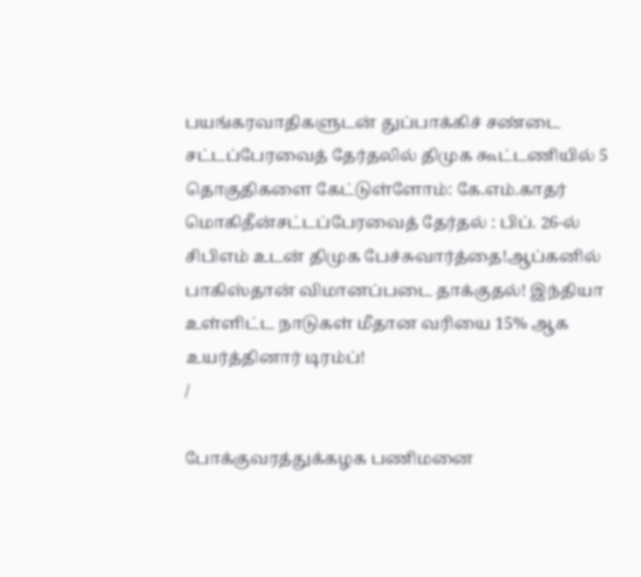பயங்கரவாதிகளுடன் துப்பாக்கிச் சண்டை சட்டப்பேரவைத் தேர்தலில் திமுக கூட்டணியில் 5 தொகுதிகளை கேட்டுள்ளோம்: கே.எம்.காதர் மொகிதீன்சட்டப்பேரவைத் தேர்தல் : பிப். 26-ல் சிபிஎம் உடன் திமுக பேச்சுவார்த்தை!ஆப்கனில் பாகிஸ்தான் விமானப்படை தாக்குதல்! இந்தியா உள்ளிட்ட நாடுகள் மீதான வரியை 15% ஆக உயர்த்தினார் டிரம்ப்!
/

போக்குவரத்துக்கழக பணிமனை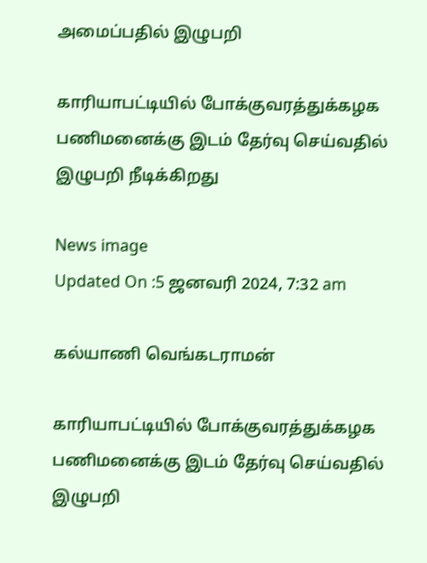அமைப்பதில் இழுபறி

காரியாபட்டியில் போக்குவரத்துக்கழக பணிமனைக்கு இடம் தேர்வு செய்வதில் இழுபறி நீடிக்கிறது

News image
Updated On :5 ஜனவரி 2024, 7:32 am

கல்யாணி வெங்கடராமன்

காரியாபட்டியில் போக்குவரத்துக்கழக பணிமனைக்கு இடம் தேர்வு செய்வதில் இழுபறி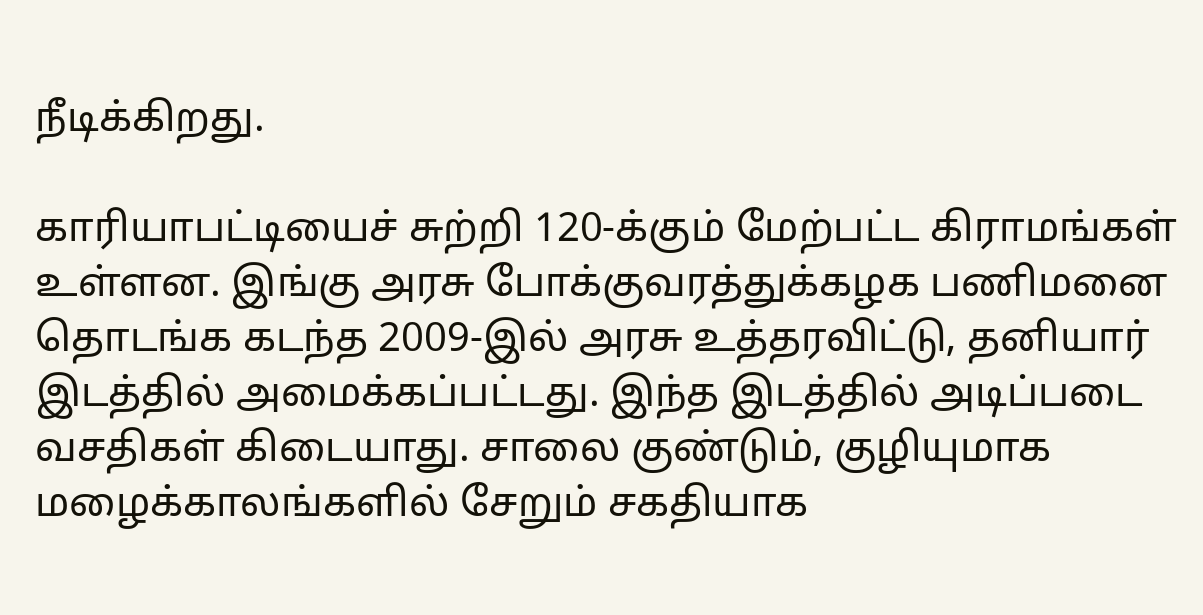நீடிக்கிறது.

காரியாபட்டியைச் சுற்றி 120-க்கும் மேற்பட்ட கிராமங்கள் உள்ளன. இங்கு அரசு போக்குவரத்துக்கழக பணிமனை தொடங்க கடந்த 2009-இல் அரசு உத்தரவிட்டு, தனியார் இடத்தில் அமைக்கப்பட்டது. இந்த இடத்தில் அடிப்படை வசதிகள் கிடையாது. சாலை குண்டும், குழியுமாக மழைக்காலங்களில் சேறும் சகதியாக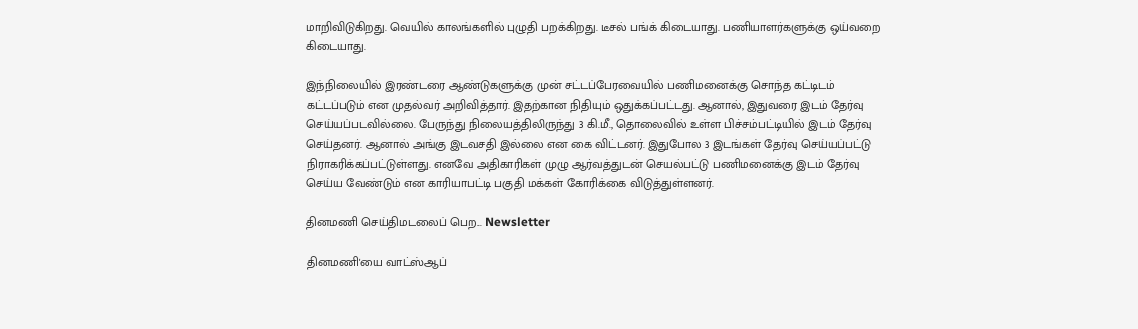மாறிவிடுகிறது. வெயில் காலங்களில் புழுதி பறக்கிறது. டீசல் பங்க் கிடையாது. பணியாளர்களுக்கு ஒய்வறை கிடையாது.

இந்நிலையில் இரண்டரை ஆண்டுகளுக்கு முன் சட்டப்பேரவையில் பணிமனைக்கு சொந்த கட்டிடம் கட்டப்படும் என முதல்வர் அறிவித்தார். இதற்கான நிதியும் ஒதுக்கப்பட்டது. ஆனால், இதுவரை இடம் தேர்வு செய்யப்படவில்லை. பேருந்து நிலையத்திலிருந்து 3 கி.மீ., தொலைவில் உள்ள பிச்சம்பட்டியில் இடம் தேர்வு செய்தனர். ஆனால் அங்கு இடவசதி இல்லை என கை விட்டனர். இதுபோல 3 இடங்கள் தேர்வு செய்யப்பட்டு நிராகரிக்கப்பட்டுள்ளது. எனவே அதிகாரிகள் முழு ஆர்வத்துடன் செயல்பட்டு பணிமனைக்கு இடம் தேர்வு செய்ய வேண்டும் என காரியாபட்டி பகுதி மக்கள் கோரிக்கை விடுத்துள்ளனர்.

தினமணி செய்திமடலைப் பெற... Newsletter

தினமணி'யை வாட்ஸ்ஆப்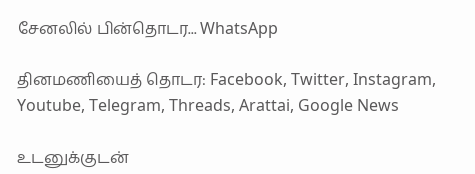சேனலில் பின்தொடர... WhatsApp

தினமணியைத் தொடர: Facebook, Twitter, Instagram, Youtube, Telegram, Threads, Arattai, Google News

உடனுக்குடன்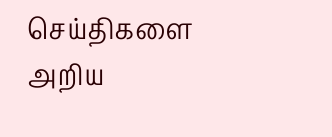செய்திகளை அறிய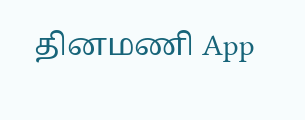தினமணி App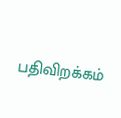பதிவிறக்கம்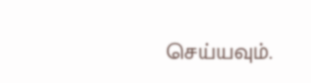செய்யவும்.